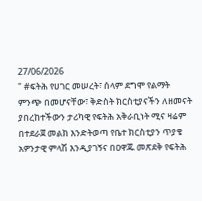27/06/2026
" #ፍትሕ የሀገር መሠረት፣ ሰላም ደግሞ የልማት ምንጭ በመሆናቸው፣ ቅድስት ክርስቲያናችን ለዘመናት ያበረከተችውን ታሪካዊ የፍትሕ አቅራቢነት ሚና ዛሬም በተደራጀ መልክ እንድትወጣ የቤተ ክርስቲያን ጥያቄ አዎንታዊ ምላሽ እንዲያገኝና በዐዋጁ መጽደቅ የፍትሕ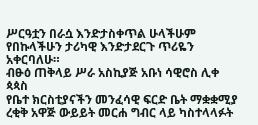ሥርዓቷን በራሷ እንድታስቀጥል ሁላችሁም የበኩላችሁን ታሪካዊ እንድታደርጉ ጥሪዬን አቀርባለሁ።
ብፁዕ ጠቅላይ ሥራ አስኪያጅ አቡነ ሳዊሮስ ሊቀ ጳጳስ
የቤተ ክርስቲያናችን መንፈሳዊ ፍርድ ቤት ማቋቋሚያ ረቂቅ አዋጅ ውይይት መርሐ ግብር ላይ ካስተላላፉት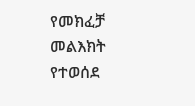የመክፈቻ መልእክት የተወሰደ